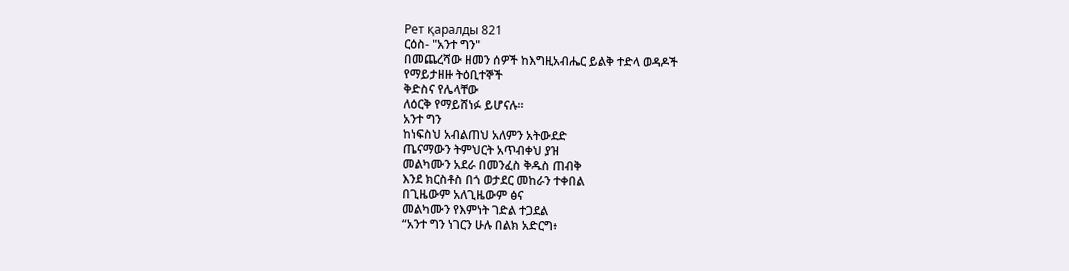Рет қаралды 821
ርዕስ- "አንተ ግን"
በመጨረሻው ዘመን ሰዎች ከእግዚአብሔር ይልቅ ተድላ ወዳዶች
የማይታዘዙ ትዕቢተኞች
ቅድስና የሌላቸው
ለዕርቅ የማይሸነፉ ይሆናሉ።
አንተ ግን
ከነፍስህ አብልጠህ አለምን አትውደድ
ጤናማውን ትምህርት አጥብቀህ ያዝ
መልካሙን አደራ በመንፈስ ቅዱስ ጠብቅ
እንደ ክርስቶስ በጎ ወታደር መከራን ተቀበል
በጊዜውም አለጊዜውም ፅና
መልካሙን የእምነት ገድል ተጋደል
“አንተ ግን ነገርን ሁሉ በልክ አድርግ፥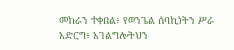መከራን ተቀበል፥ የወንጌል ሰባኪነትን ሥራ አድርግ፥ አገልግሎትህን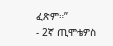ፈጽም።”
- 2ኛ ጢሞቴዎስ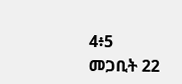4፥5
መጋቢት 22